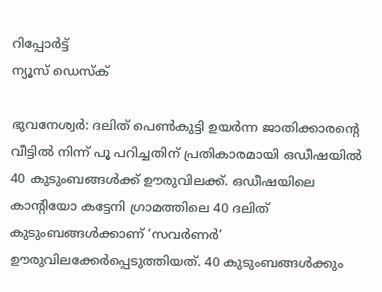റിപ്പോര്‍ട്ട്
ന്യൂസ് ഡെസ്ക്

ഭുവനേശ്വര്‍: ദലിത് പെണ്‍കുട്ടി ഉയര്‍ന്ന ജാതിക്കാരന്റെ വീട്ടില്‍ നിന്ന് പൂ പറിച്ചതിന് പ്രതികാരമായി ഒഡീഷയില്‍ 40 കുടുംബങ്ങള്‍ക്ക് ഊരുവിലക്ക്. ഒഡീഷയിലെ കാന്റിയോ കട്ടേനി ഗ്രാമത്തിലെ 40 ദലിത് കുടുംബങ്ങള്‍ക്കാണ് ‘സവര്‍ണര്‍’ ഊരുവിലക്കേര്‍പ്പെടുത്തിയത്. 40 കുടുംബങ്ങള്‍ക്കും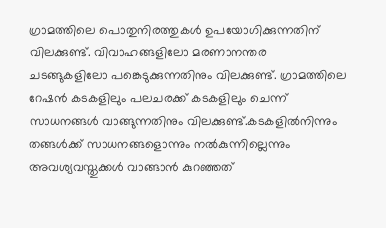ഗ്രാമത്തിലെ പൊതുനിരത്തുകള്‍ ഉപയോഗിക്കുന്നതിന് വിലക്കുണ്ട്. വിവാഹങ്ങളിലോ മരണാനന്തര ചടങ്ങുകളിലോ പങ്കെടുക്കുന്നതിനും വിലക്കുണ്ട്. ഗ്രാമത്തിലെ റേഷന്‍ കടകളിലും പലചരക്ക് കടകളിലും ചെന്ന് സാധനങ്ങള്‍ വാങ്ങുന്നതിനും വിലക്കുണ്ട്.കടകളില്‍നിന്നും തങ്ങള്‍ക്ക് സാധനങ്ങളൊന്നും നല്‍കുന്നില്ലെന്നും അവശ്യവസ്തുക്കള്‍ വാങ്ങാന്‍ കുറഞ്ഞത്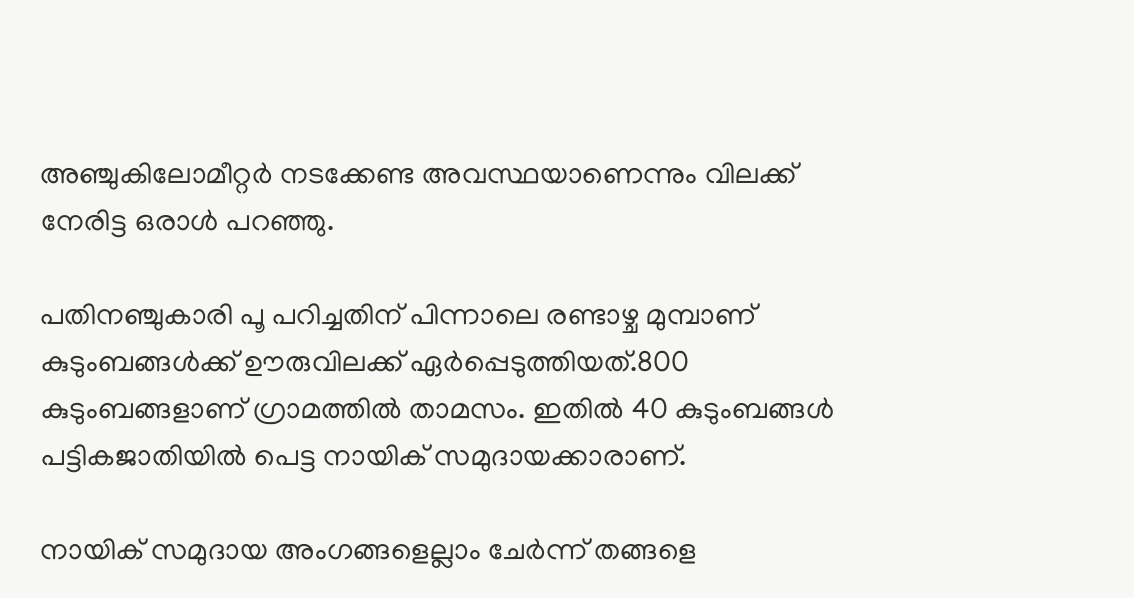അഞ്ചുകിലോമീറ്റര്‍ നടക്കേണ്ട അവസ്ഥയാണെന്നും വിലക്ക് നേരിട്ട ഒരാള്‍ പറഞ്ഞു.

പതിനഞ്ചുകാരി പൂ പറിച്ചതിന് പിന്നാലെ രണ്ടാഴ്ച മുമ്പാണ് കുടുംബങ്ങള്‍ക്ക് ഊരുവിലക്ക് ഏര്‍പ്പെടുത്തിയത്.800 കുടുംബങ്ങളാണ് ഗ്രാമത്തില്‍ താമസം. ഇതില്‍ 40 കുടുംബങ്ങള്‍ പട്ടികജാതിയില്‍ പെട്ട നായിക് സമുദായക്കാരാണ്.

നായിക് സമുദായ അംഗങ്ങളെല്ലാം ചേര്‍ന്ന് തങ്ങളെ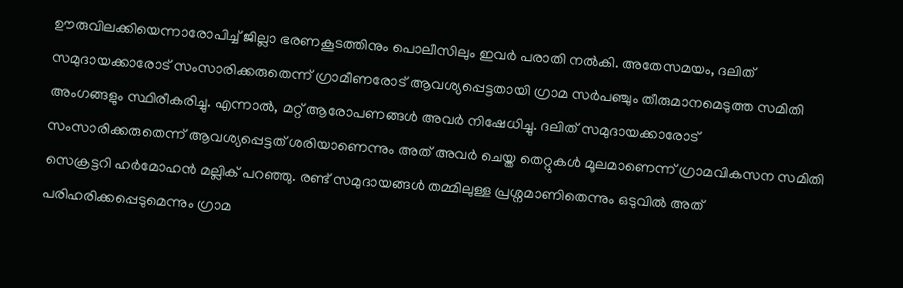ഊരുവിലക്കിയെന്നാരോപിച്ച് ജില്ലാ ഭരണകൂടത്തിനും പൊലീസിലും ഇവര്‍ പരാതി നല്‍കി. അതേസമയം, ദലിത് സമുദായക്കാരോട് സംസാരിക്കരുതെന്ന് ഗ്രാമീണരോട് ആവശ്യപ്പെട്ടതായി ഗ്രാമ സര്‍പഞ്ചും തീരുമാനമെടുത്ത സമിതി അംഗങ്ങളും സ്ഥിരീകരിച്ചു. എന്നാല്‍, മറ്റ് ആരോപണങ്ങള്‍ അവര്‍ നിഷേധിച്ചു. ദലിത് സമുദായക്കാരോട് സംസാരിക്കരുതെന്ന് ആവശ്യപ്പെട്ടത് ശരിയാണെന്നും അത് അവര്‍ ചെയ്ത തെറ്റുകള്‍ മൂലമാണെന്ന് ഗ്രാമവികസന സമിതി സെക്രട്ടറി ഹര്‍മോഹന്‍ മല്ലിക് പറഞ്ഞു. രണ്ട് സമുദായങ്ങള്‍ തമ്മിലുള്ള പ്രശ്നമാണിതെന്നും ഒടുവില്‍ അത് പരിഹരിക്കപ്പെടുമെന്നും ഗ്രാമ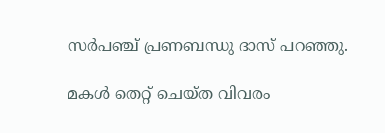സര്‍പഞ്ച് പ്രണബന്ധു ദാസ് പറഞ്ഞു.

മകള്‍ തെറ്റ് ചെയ്ത വിവരം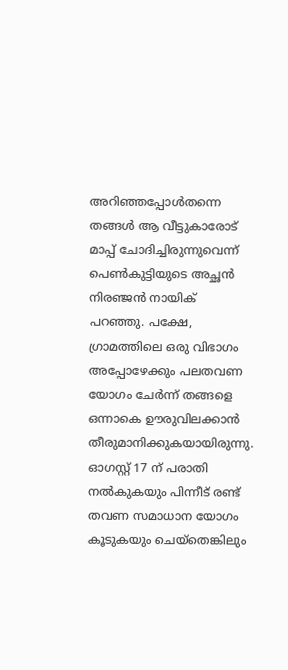അറിഞ്ഞപ്പോള്‍തന്നെ തങ്ങള്‍ ആ വീട്ടുകാരോട് മാപ്പ് ചോദിച്ചിരുന്നുവെന്ന് പെണ്‍കുട്ടിയുടെ അച്ഛന്‍ നിരഞ്ജന്‍ നായിക് പറഞ്ഞു. പക്ഷേ, ഗ്രാമത്തിലെ ഒരു വിഭാഗം അപ്പോഴേക്കും പലതവണ യോഗം ചേര്‍ന്ന് തങ്ങളെ ഒന്നാകെ ഊരുവിലക്കാന്‍ തീരുമാനിക്കുകയായിരുന്നു. ഓഗസ്റ്റ് 17 ന് പരാതി നല്‍കുകയും പിന്നീട് രണ്ട് തവണ സമാധാന യോഗം കൂടുകയും ചെയ്തെങ്കിലും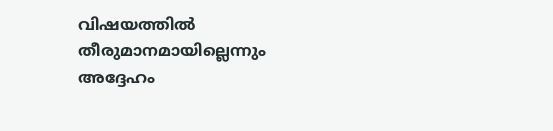വിഷയത്തില്‍ തീരുമാനമായില്ലെന്നും അദ്ദേഹം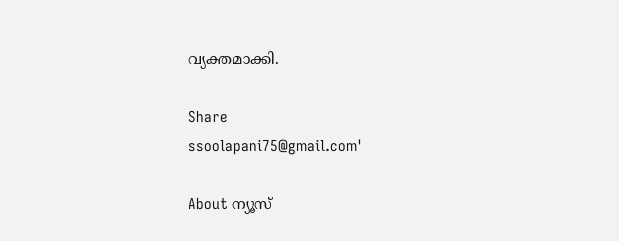വ്യക്തമാക്കി.

Share
ssoolapani75@gmail.com'

About ന്യൂസ്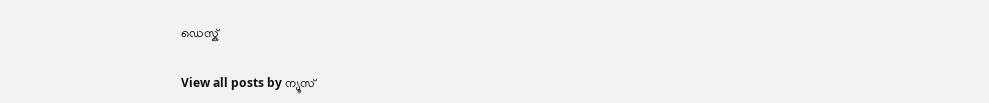ഡെസ്ക്

View all posts by ന്യൂസ്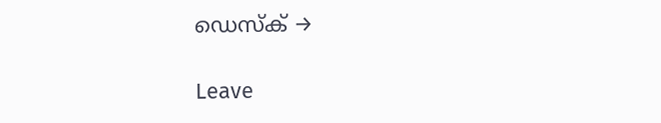ഡെസ്ക് →

Leave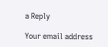a Reply

Your email address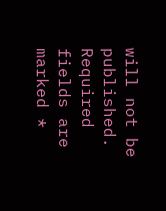will not be published. Required fields are marked *